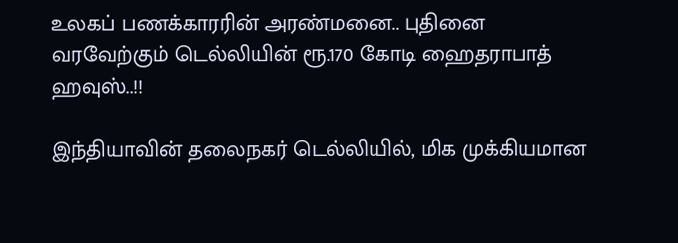உலகப் பணக்காரரின் அரண்மனை.. புதினை வரவேற்கும் டெல்லியின் ரூ.170 கோடி ஹைதராபாத் ஹவுஸ்..!!

இந்தியாவின் தலைநகர் டெல்லியில், மிக முக்கியமான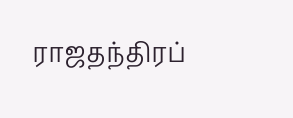ராஜதந்திரப்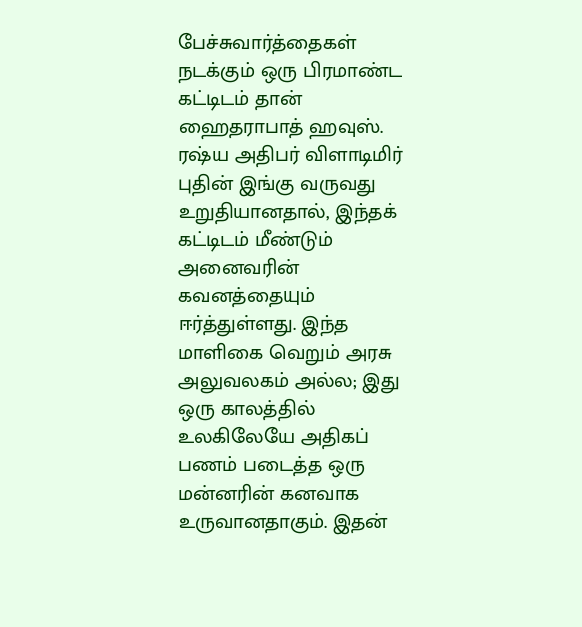பேச்சுவார்த்தைகள் நடக்கும் ஒரு பிரமாண்ட கட்டிடம் தான் ஹைதராபாத் ஹவுஸ். ரஷ்ய அதிபர் விளாடிமிர் புதின் இங்கு வருவது உறுதியானதால், இந்தக் கட்டிடம் மீண்டும் அனைவரின் கவனத்தையும் ஈர்த்துள்ளது. இந்த மாளிகை வெறும் அரசு அலுவலகம் அல்ல; இது ஒரு காலத்தில் உலகிலேயே அதிகப் பணம் படைத்த ஒரு மன்னரின் கனவாக உருவானதாகும். இதன்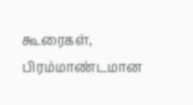கூரைகள், பிரம்மாண்டமான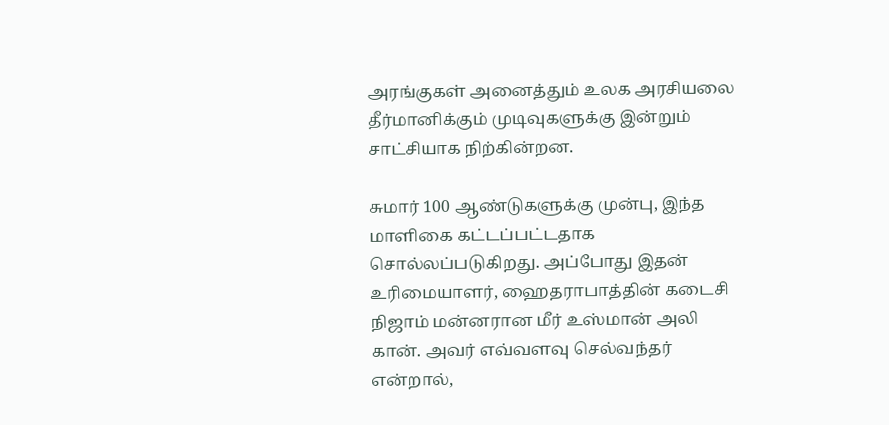அரங்குகள் அனைத்தும் உலக அரசியலை தீர்மானிக்கும் முடிவுகளுக்கு இன்றும் சாட்சியாக நிற்கின்றன.

சுமார் 100 ஆண்டுகளுக்கு முன்பு, இந்த மாளிகை கட்டப்பட்டதாக சொல்லப்படுகிறது. அப்போது இதன் உரிமையாளர், ஹைதராபாத்தின் கடைசி நிஜாம் மன்னரான மீர் உஸ்மான் அலி கான். அவர் எவ்வளவு செல்வந்தர் என்றால்,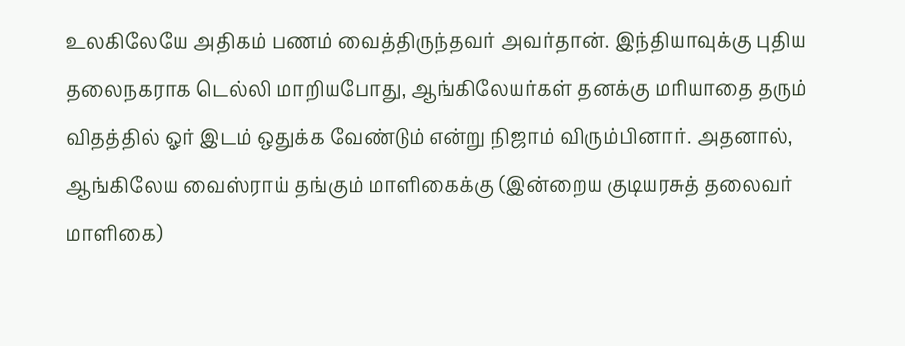உலகிலேயே அதிகம் பணம் வைத்திருந்தவர் அவர்தான். இந்தியாவுக்கு புதிய தலைநகராக டெல்லி மாறியபோது, ஆங்கிலேயர்கள் தனக்கு மரியாதை தரும் விதத்தில் ஓர் இடம் ஒதுக்க வேண்டும் என்று நிஜாம் விரும்பினார். அதனால், ஆங்கிலேய வைஸ்ராய் தங்கும் மாளிகைக்கு (இன்றைய குடியரசுத் தலைவர் மாளிகை)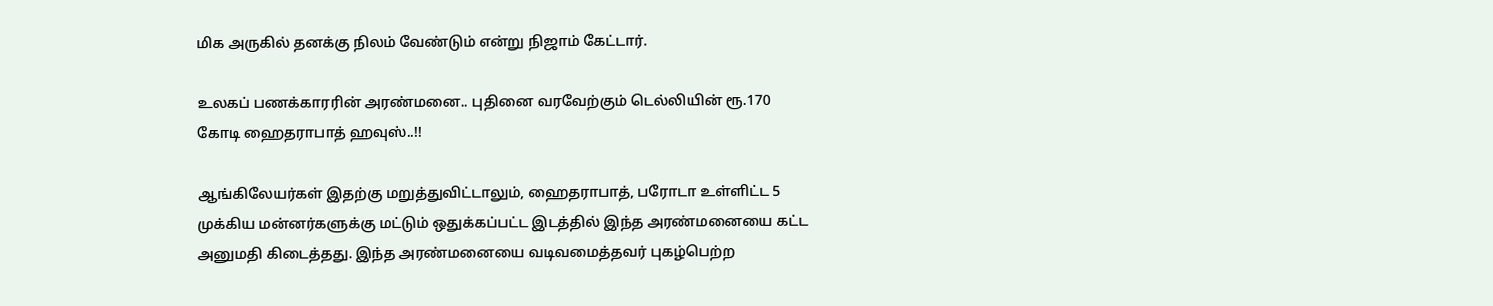மிக அருகில் தனக்கு நிலம் வேண்டும் என்று நிஜாம் கேட்டார்.

உலகப் பணக்காரரின் அரண்மனை.. புதினை வரவேற்கும் டெல்லியின் ரூ.170 கோடி ஹைதராபாத் ஹவுஸ்..!!

ஆங்கிலேயர்கள் இதற்கு மறுத்துவிட்டாலும், ஹைதராபாத், பரோடா உள்ளிட்ட 5 முக்கிய மன்னர்களுக்கு மட்டும் ஒதுக்கப்பட்ட இடத்தில் இந்த அரண்மனையை கட்ட அனுமதி கிடைத்தது. இந்த அரண்மனையை வடிவமைத்தவர் புகழ்பெற்ற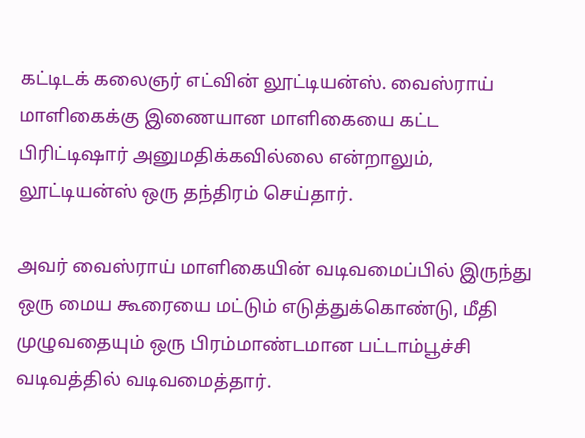கட்டிடக் கலைஞர் எட்வின் லூட்டியன்ஸ். வைஸ்ராய் மாளிகைக்கு இணையான மாளிகையை கட்ட பிரிட்டிஷார் அனுமதிக்கவில்லை என்றாலும், லூட்டியன்ஸ் ஒரு தந்திரம் செய்தார்.

அவர் வைஸ்ராய் மாளிகையின் வடிவமைப்பில் இருந்து ஒரு மைய கூரையை மட்டும் எடுத்துக்கொண்டு, மீதி முழுவதையும் ஒரு பிரம்மாண்டமான பட்டாம்பூச்சி வடிவத்தில் வடிவமைத்தார்.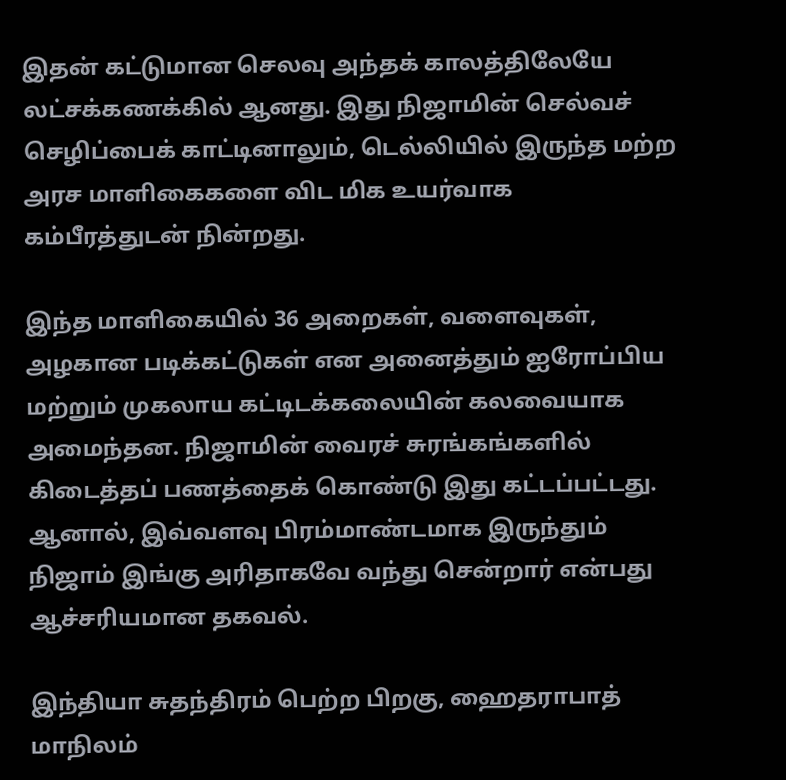இதன் கட்டுமான செலவு அந்தக் காலத்திலேயே லட்சக்கணக்கில் ஆனது. இது நிஜாமின் செல்வச் செழிப்பைக் காட்டினாலும், டெல்லியில் இருந்த மற்ற அரச மாளிகைகளை விட மிக உயர்வாக கம்பீரத்துடன் நின்றது.

இந்த மாளிகையில் 36 அறைகள், வளைவுகள், அழகான படிக்கட்டுகள் என அனைத்தும் ஐரோப்பிய மற்றும் முகலாய கட்டிடக்கலையின் கலவையாக அமைந்தன. நிஜாமின் வைரச் சுரங்கங்களில் கிடைத்தப் பணத்தைக் கொண்டு இது கட்டப்பட்டது. ஆனால், இவ்வளவு பிரம்மாண்டமாக இருந்தும் நிஜாம் இங்கு அரிதாகவே வந்து சென்றார் என்பது ஆச்சரியமான தகவல்.

இந்தியா சுதந்திரம் பெற்ற பிறகு, ஹைதராபாத் மாநிலம்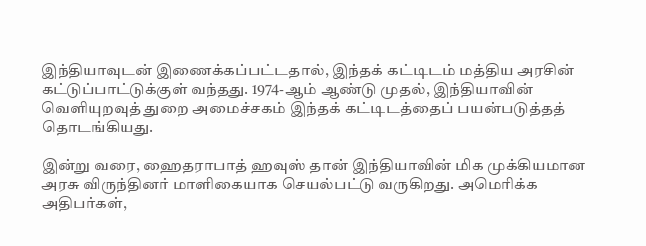இந்தியாவுடன் இணைக்கப்பட்டதால், இந்தக் கட்டிடம் மத்திய அரசின் கட்டுப்பாட்டுக்குள் வந்தது. 1974-ஆம் ஆண்டு முதல், இந்தியாவின் வெளியுறவுத் துறை அமைச்சகம் இந்தக் கட்டிடத்தைப் பயன்படுத்தத் தொடங்கியது.

இன்று வரை, ஹைதராபாத் ஹவுஸ் தான் இந்தியாவின் மிக முக்கியமான அரசு விருந்தினர் மாளிகையாக செயல்பட்டு வருகிறது. அமெரிக்க அதிபர்கள்,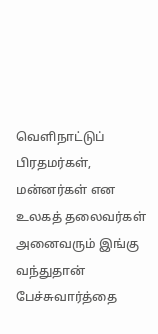வெளிநாட்டுப் பிரதமர்கள், மன்னர்கள் என உலகத் தலைவர்கள் அனைவரும் இங்கு வந்துதான் பேச்சுவார்த்தை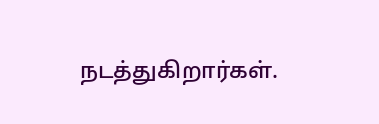நடத்துகிறார்கள்.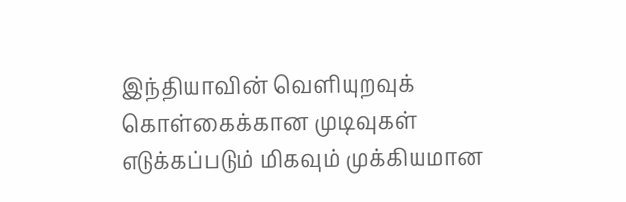இந்தியாவின் வெளியுறவுக் கொள்கைக்கான முடிவுகள் எடுக்கப்படும் மிகவும் முக்கியமான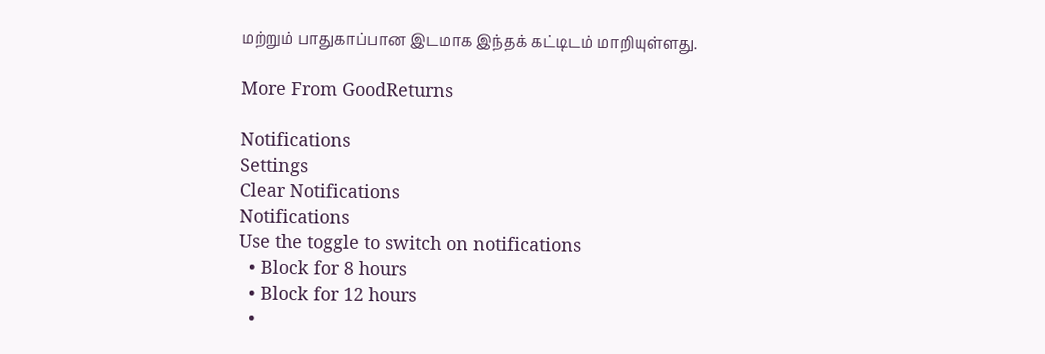மற்றும் பாதுகாப்பான இடமாக இந்தக் கட்டிடம் மாறியுள்ளது.

More From GoodReturns

Notifications
Settings
Clear Notifications
Notifications
Use the toggle to switch on notifications
  • Block for 8 hours
  • Block for 12 hours
  •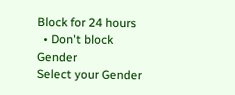Block for 24 hours
  • Don't block
Gender
Select your Gender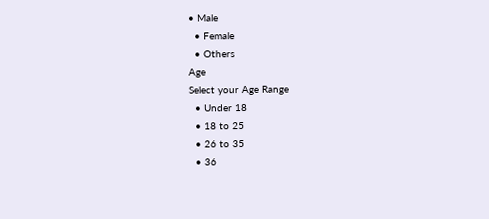• Male
  • Female
  • Others
Age
Select your Age Range
  • Under 18
  • 18 to 25
  • 26 to 35
  • 36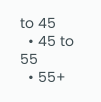to 45
  • 45 to 55
  • 55+